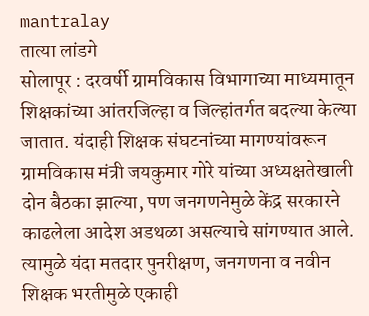mantralay
तात्या लांडगे
सोलापूर : दरवर्षी ग्रामविकास विभागाच्या माध्यमातून शिक्षकांच्या आंतरजिल्हा व जिल्हांतर्गत बदल्या केल्या जातात. यंदाही शिक्षक संघटनांच्या मागण्यांवरून ग्रामविकास मंत्री जयकुमार गोरे यांच्या अध्यक्षतेखाली दोन बैठका झाल्या, पण जनगणनेमुळे केंद्र सरकारने काढलेला आदेश अडथळा असल्याचे सांगण्यात आले. त्यामुळे यंदा मतदार पुनरीक्षण, जनगणना व नवीन शिक्षक भरतीमुळे एकाही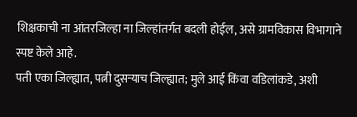शिक्षकाची ना आंतरजिल्हा ना जिल्हांतर्गत बदली होईल, असे ग्रामविकास विभागाने स्पष्ट केले आहे.
पती एका जिल्ह्यात, पत्नी दुसऱ्याच जिल्ह्यात; मुले आई किंवा वडिलांकडे, अशी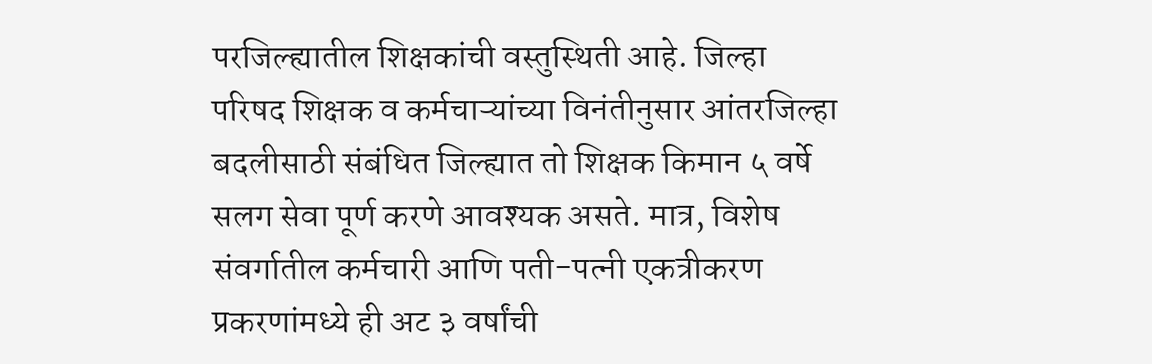परजिल्ह्यातील शिक्षकांची वस्तुस्थिती आहे. जिल्हा परिषद शिक्षक व कर्मचाऱ्यांच्या विनंतीनुसार आंतरजिल्हा बदलीसाठी संबंधित जिल्ह्यात तो शिक्षक किमान ५ वर्षे सलग सेवा पूर्ण करणे आवश्यक असते. मात्र, विशेष संवर्गातील कर्मचारी आणि पती-पत्नी एकत्रीकरण प्रकरणांमध्ये ही अट ३ वर्षांची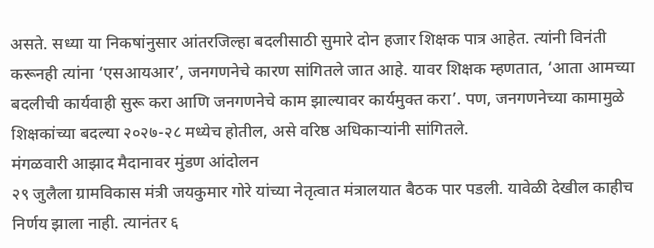असते. सध्या या निकषांनुसार आंतरजिल्हा बदलीसाठी सुमारे दोन हजार शिक्षक पात्र आहेत. त्यांनी विनंती करूनही त्यांना ‘एसआयआर’, जनगणनेचे कारण सांगितले जात आहे. यावर शिक्षक म्हणतात, ‘आता आमच्या बदलीची कार्यवाही सुरू करा आणि जनगणनेचे काम झाल्यावर कार्यमुक्त करा’. पण, जनगणनेच्या कामामुळे शिक्षकांच्या बदल्या २०२७-२८ मध्येच होतील, असे वरिष्ठ अधिकाऱ्यांनी सांगितले.
मंगळवारी आझाद मैदानावर मुंडण आंदोलन
२९ जुलैला ग्रामविकास मंत्री जयकुमार गोरे यांच्या नेतृत्वात मंत्रालयात बैठक पार पडली. यावेळी देखील काहीच निर्णय झाला नाही. त्यानंतर ६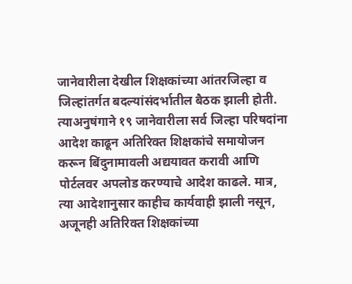जानेवारीला देखील शिक्षकांच्या आंतरजिल्हा व जिल्हांतर्गत बदल्यांसंदर्भातील बैठक झाली होती. त्याअनुषंगाने १९ जानेवारीला सर्व जिल्हा परिषदांना आदेश काढून अतिरिक्त शिक्षकांचे समायोजन करून बिंदुनामावली अद्ययावत करावी आणि पोर्टलवर अपलोड करण्याचे आदेश काढले. मात्र, त्या आदेशानुसार काहीच कार्यवाही झाली नसून, अजूनही अतिरिक्त शिक्षकांच्या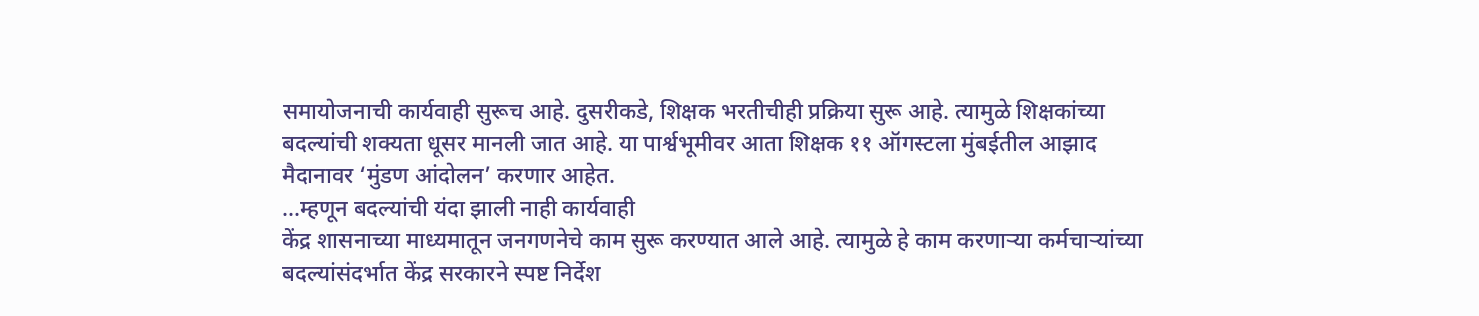समायोजनाची कार्यवाही सुरूच आहे. दुसरीकडे, शिक्षक भरतीचीही प्रक्रिया सुरू आहे. त्यामुळे शिक्षकांच्या बदल्यांची शक्यता धूसर मानली जात आहे. या पार्श्वभूमीवर आता शिक्षक ११ ऑगस्टला मुंबईतील आझाद मैदानावर ‘मुंडण आंदोलन’ करणार आहेत.
...म्हणून बदल्यांची यंदा झाली नाही कार्यवाही
केंद्र शासनाच्या माध्यमातून जनगणनेचे काम सुरू करण्यात आले आहे. त्यामुळे हे काम करणाऱ्या कर्मचाऱ्यांच्या बदल्यांसंदर्भात केंद्र सरकारने स्पष्ट निर्देश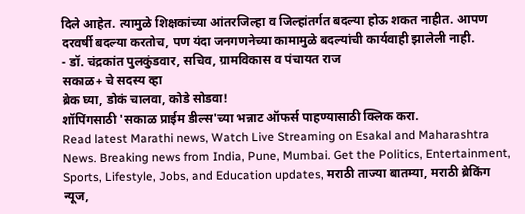दिले आहेत. त्यामुळे शिक्षकांच्या आंतरजिल्हा व जिल्हांतर्गत बदल्या होऊ शकत नाहीत. आपण दरवर्षी बदल्या करतोच, पण यंदा जनगणनेच्या कामामुळे बदल्यांची कार्यवाही झालेली नाही.
- डॉ. चंद्रकांत पुलकुंडवार, सचिव, ग्रामविकास व पंचायत राज
सकाळ+ चे सदस्य व्हा
ब्रेक घ्या, डोकं चालवा, कोडे सोडवा!
शॉपिंगसाठी 'सकाळ प्राईम डील्स'च्या भन्नाट ऑफर्स पाहण्यासाठी क्लिक करा.
Read latest Marathi news, Watch Live Streaming on Esakal and Maharashtra News. Breaking news from India, Pune, Mumbai. Get the Politics, Entertainment, Sports, Lifestyle, Jobs, and Education updates, मराठी ताज्या बातम्या, मराठी ब्रेकिंग न्यूज,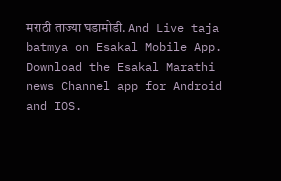मराठी ताज्या घडामोडी. And Live taja batmya on Esakal Mobile App. Download the Esakal Marathi news Channel app for Android and IOS.